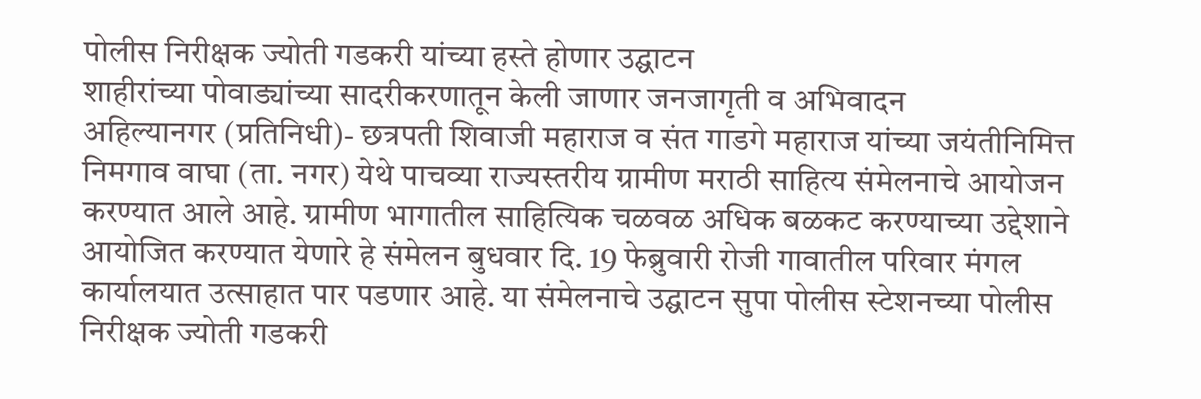पोलीस निरीक्षक ज्योती गडकरी यांच्या हस्ते होणार उद्घाटन
शाहीरांच्या पोवाड्यांच्या सादरीकरणातून केली जाणार जनजागृती व अभिवादन
अहिल्यानगर (प्रतिनिधी)- छत्रपती शिवाजी महाराज व संत गाडगे महाराज यांच्या जयंतीनिमित्त निमगाव वाघा (ता. नगर) येथे पाचव्या राज्यस्तरीय ग्रामीण मराठी साहित्य संमेलनाचे आयोजन करण्यात आले आहे. ग्रामीण भागातील साहित्यिक चळवळ अधिक बळकट करण्याच्या उद्देशाने आयोजित करण्यात येणारे हे संमेलन बुधवार दि. 19 फेब्रुवारी रोजी गावातील परिवार मंगल कार्यालयात उत्साहात पार पडणार आहे. या संमेलनाचे उद्घाटन सुपा पोलीस स्टेशनच्या पोलीस निरीक्षक ज्योती गडकरी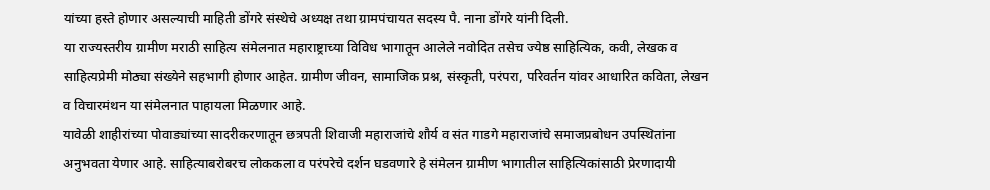यांच्या हस्ते होणार असल्याची माहिती डोंगरे संस्थेचे अध्यक्ष तथा ग्रामपंचायत सदस्य पै. नाना डोंगरे यांनी दिली.
या राज्यस्तरीय ग्रामीण मराठी साहित्य संमेलनात महाराष्ट्राच्या विविध भागातून आलेले नवोदित तसेच ज्येष्ठ साहित्यिक, कवी, लेखक व साहित्यप्रेमी मोठ्या संख्येने सहभागी होणार आहेत. ग्रामीण जीवन, सामाजिक प्रश्न, संस्कृती, परंपरा, परिवर्तन यांवर आधारित कविता, लेखन व विचारमंथन या संमेलनात पाहायला मिळणार आहे.
यावेळी शाहीरांच्या पोवाड्यांच्या सादरीकरणातून छत्रपती शिवाजी महाराजांचे शौर्य व संत गाडगे महाराजांचे समाजप्रबोधन उपस्थितांना अनुभवता येणार आहे. साहित्याबरोबरच लोककला व परंपरेचे दर्शन घडवणारे हे संमेलन ग्रामीण भागातील साहित्यिकांसाठी प्रेरणादायी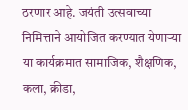ठरणार आहे. जयंती उत्सवाच्या निमित्ताने आयोजित करण्यात येणाऱ्या या कार्यक्रमात सामाजिक, शैक्षणिक, कला, क्रीडा,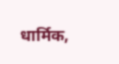धार्मिक,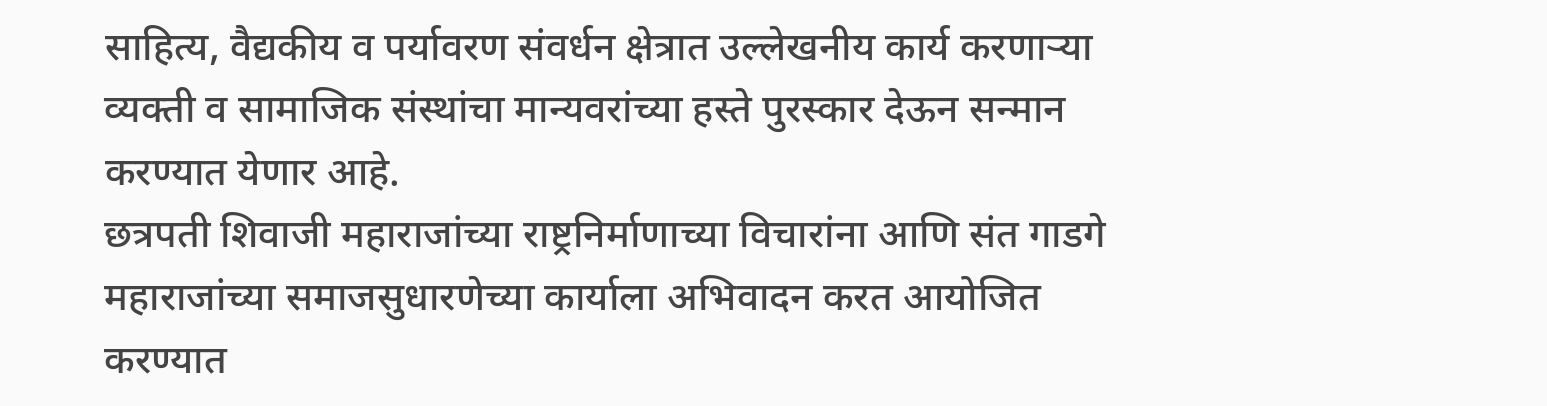साहित्य, वैद्यकीय व पर्यावरण संवर्धन क्षेत्रात उल्लेखनीय कार्य करणाऱ्या व्यक्ती व सामाजिक संस्थांचा मान्यवरांच्या हस्ते पुरस्कार देऊन सन्मान करण्यात येणार आहे.
छत्रपती शिवाजी महाराजांच्या राष्ट्रनिर्माणाच्या विचारांना आणि संत गाडगे महाराजांच्या समाजसुधारणेच्या कार्याला अभिवादन करत आयोजित करण्यात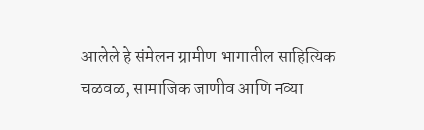आलेले हे संमेलन ग्रामीण भागातील साहित्यिक चळवळ, सामाजिक जाणीव आणि नव्या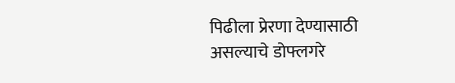पिढीला प्रेरणा देण्यासाठी असल्याचे डोफ्लगरे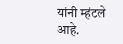यांनी म्हंटले आहे.